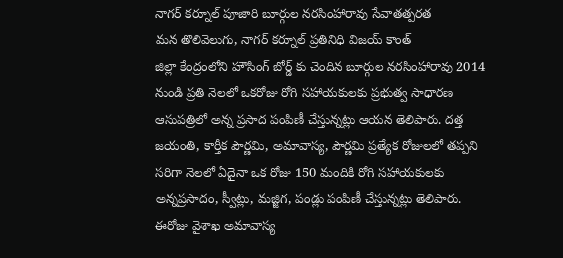నాగర్ కర్నూల్ పూజారి బూర్గుల నరసింహారావు సేవాతత్పరత
మన తొలివెలుగు, నాగర్ కర్నూల్ ప్రతినిధి విజయ్ కాంత్
జిల్లా కేంద్రంలోని హౌసింగ్ బోర్డ్ కు చెందిన బూర్గుల నరసింహారావు 2014 నుండి ప్రతి నెలలో ఒకరోజు రోగి సహాయకులకు ప్రభుత్వ సాధారణ ఆసుపత్రిలో అన్న ప్రసాద పంపిణీ చేస్తున్నట్లు ఆయన తెలిపారు. దత్త జయంతి, కార్తీక పౌర్ణమి, అమావాస్య, పౌర్ణమి ప్రత్యేక రోజులలో తప్పని సరిగా నెలలో ఏదైనా ఒక రోజు 150 మందికి రోగి సహాయకులకు అన్నప్రసాదం, స్వీట్లు, మజ్జిగ, పండ్లు పంపిణీ చేస్తున్నట్లు తెలిపారు. ఈరోజు వైశాఖ అమావాస్య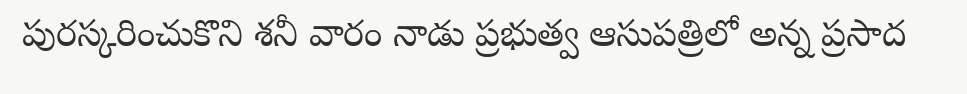పురస్కరించుకొని శనీ వారం నాడు ప్రభుత్వ ఆసుపత్రిలో అన్న ప్రసాద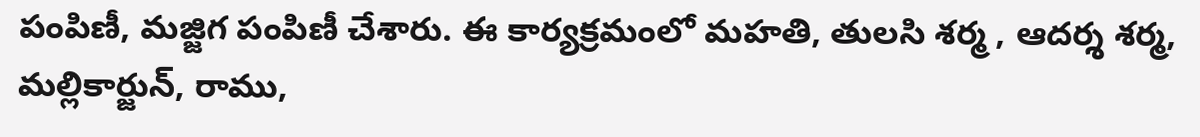పంపిణీ, మజ్జిగ పంపిణీ చేశారు. ఈ కార్యక్రమంలో మహతి, తులసి శర్మ , ఆదర్శ శర్మ, మల్లికార్జున్, రాము,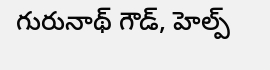గురునాథ్ గౌడ్, హెల్ప్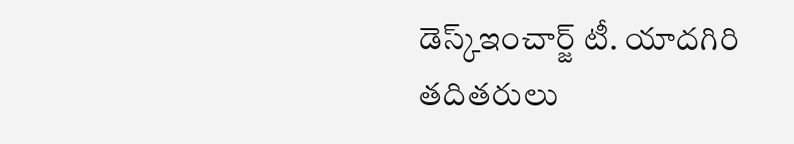డెస్క్ఇంచార్జ్ టీ. యాదగిరి తదితరులు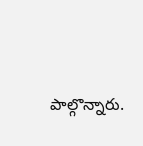పాల్గొన్నారు.